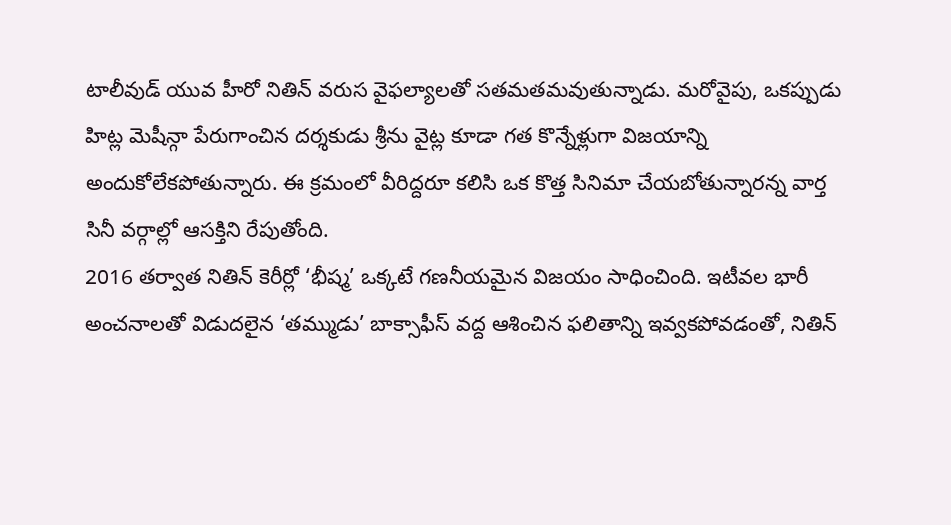టాలీవుడ్ యువ హీరో నితిన్ వరుస వైఫల్యాలతో సతమతమవుతున్నాడు. మరోవైపు, ఒకప్పుడు హిట్ల మెషీన్గా పేరుగాంచిన దర్శకుడు శ్రీను వైట్ల కూడా గత కొన్నేళ్లుగా విజయాన్ని అందుకోలేకపోతున్నారు. ఈ క్రమంలో వీరిద్దరూ కలిసి ఒక కొత్త సినిమా చేయబోతున్నారన్న వార్త సినీ వర్గాల్లో ఆసక్తిని రేపుతోంది.
2016 తర్వాత నితిన్ కెరీర్లో ‘భీష్మ’ ఒక్కటే గణనీయమైన విజయం సాధించింది. ఇటీవల భారీ అంచనాలతో విడుదలైన ‘తమ్ముడు’ బాక్సాఫీస్ వద్ద ఆశించిన ఫలితాన్ని ఇవ్వకపోవడంతో, నితిన్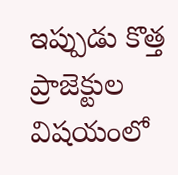ఇప్పుడు కొత్త ప్రాజెక్టుల విషయంలో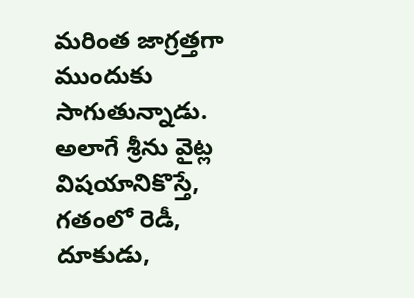మరింత జాగ్రత్తగా ముందుకు సాగుతున్నాడు.
అలాగే శ్రీను వైట్ల విషయానికొస్తే, గతంలో రెడీ, దూకుడు,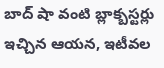బాద్ షా వంటి బ్లాక్బస్టర్లు ఇచ్చిన ఆయన, ఇటీవల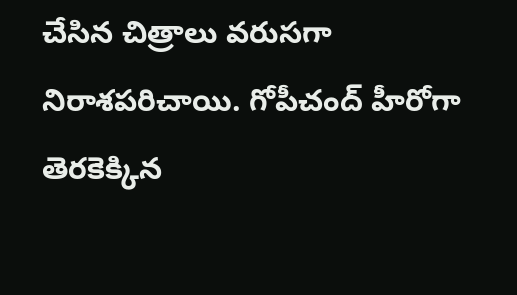చేసిన చిత్రాలు వరుసగా నిరాశపరిచాయి. గోపీచంద్ హీరోగా తెరకెక్కిన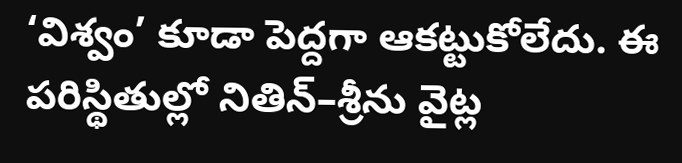‘విశ్వం’ కూడా పెద్దగా ఆకట్టుకోలేదు. ఈ పరిస్థితుల్లో నితిన్–శ్రీను వైట్ల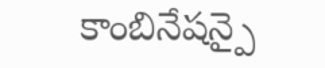కాంబినేషన్పై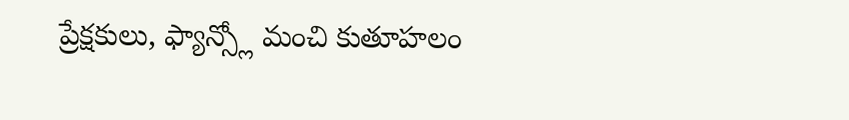ప్రేక్షకులు, ఫ్యాన్స్లో మంచి కుతూహలం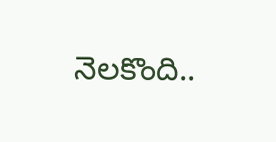నెలకొంది..